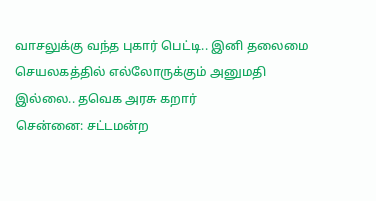வாசலுக்கு வந்த புகார் பெட்டி.. இனி தலைமை செயலகத்தில் எல்லோருக்கும் அனுமதி இல்லை.. தவெக அரசு கறார்
சென்னை: சட்டமன்ற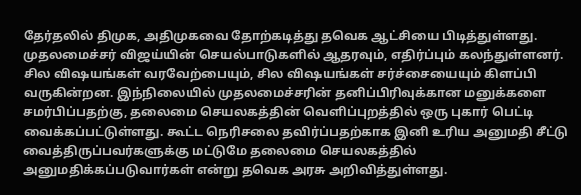தேர்தலில் திமுக, அதிமுகவை தோற்கடித்து தவெக ஆட்சியை பிடித்துள்ளது. முதலமைச்சர் விஜய்யின் செயல்பாடுகளில் ஆதரவும், எதிர்ப்பும் கலந்துள்ளனர். சில விஷயங்கள் வரவேற்பையும், சில விஷயங்கள் சர்ச்சையையும் கிளப்பி வருகின்றன. இந்நிலையில் முதலமைச்சரின் தனிப்பிரிவுக்கான மனுக்களை சமர்பிப்பதற்கு, தலைமை செயலகத்தின் வெளிப்புறத்தில் ஒரு புகார் பெட்டி வைக்கப்பட்டுள்ளது. கூட்ட நெரிசலை தவிர்ப்பதற்காக இனி உரிய அனுமதி சீட்டு வைத்திருப்பவர்களுக்கு மட்டுமே தலைமை செயலகத்தில் அனுமதிக்கப்படுவார்கள் என்று தவெக அரசு அறிவித்துள்ளது.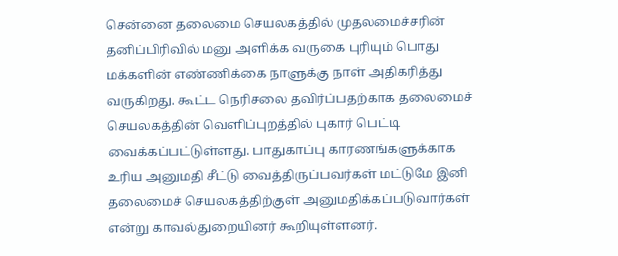சென்னை தலைமை செயலகத்தில் முதலமைச்சரின் தனிப்பிரிவில் மனு அளிக்க வருகை புரியும் பொது மக்களின் எண்ணிக்கை நாளுக்கு நாள் அதிகரித்து வருகிறது. கூட்ட நெரிசலை தவிர்ப்பதற்காக தலைமைச் செயலகத்தின் வெளிப்புறத்தில் புகார் பெட்டி வைக்கப்பட்டுள்ளது. பாதுகாப்பு காரணங்களுக்காக உரிய அனுமதி சீட்டு வைத்திருப்பவர்கள் மட்டுமே இனி தலைமைச் செயலகத்திற்குள் அனுமதிக்கப்படுவார்கள் என்று காவல்துறையினர் கூறியுள்ளனர்.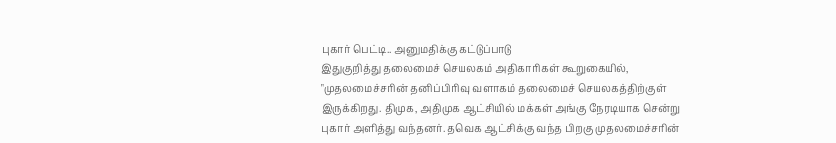புகார் பெட்டி.. அனுமதிக்கு கட்டுப்பாடு
இதுகுறித்து தலைமைச் செயலகம் அதிகாரிகள் கூறுகையில், "முதலமைச்சரின் தனிப்பிரிவு வளாகம் தலைமைச் செயலகத்திற்குள் இருக்கிறது. திமுக, அதிமுக ஆட்சியில் மக்கள் அங்கு நேரடியாக சென்று புகார் அளித்து வந்தனர். தவெக ஆட்சிக்கு வந்த பிறகு முதலமைச்சரின்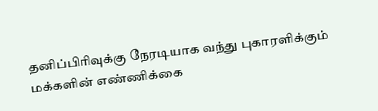தனிப்பிரிவுக்கு நேரடியாக வந்து புகாரளிக்கும் மக்களின் எண்ணிக்கை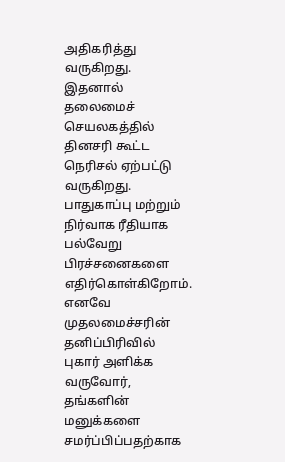அதிகரித்து வருகிறது. இதனால் தலைமைச் செயலகத்தில் தினசரி கூட்ட நெரிசல் ஏற்பட்டு வருகிறது.
பாதுகாப்பு மற்றும் நிர்வாக ரீதியாக பல்வேறு பிரச்சனைகளை எதிர்கொள்கிறோம். எனவே முதலமைச்சரின் தனிப்பிரிவில் புகார் அளிக்க வருவோர், தங்களின் மனுக்களை சமர்ப்பிப்பதற்காக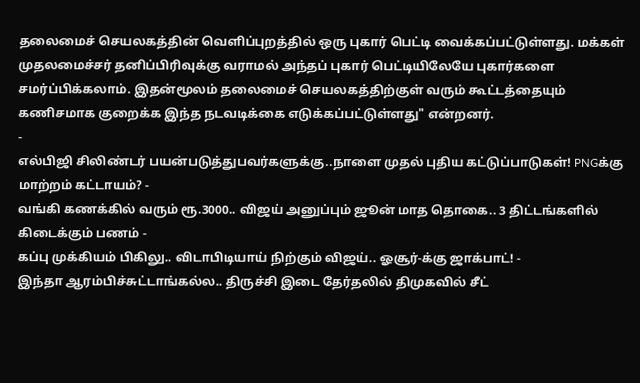தலைமைச் செயலகத்தின் வெளிப்புறத்தில் ஒரு புகார் பெட்டி வைக்கப்பட்டுள்ளது. மக்கள் முதலமைச்சர் தனிப்பிரிவுக்கு வராமல் அந்தப் புகார் பெட்டியிலேயே புகார்களை சமர்ப்பிக்கலாம். இதன்மூலம் தலைமைச் செயலகத்திற்குள் வரும் கூட்டத்தையும் கணிசமாக குறைக்க இந்த நடவடிக்கை எடுக்கப்பட்டுள்ளது" என்றனர்.
-
எல்பிஜி சிலிண்டர் பயன்படுத்துபவர்களுக்கு..நாளை முதல் புதிய கட்டுப்பாடுகள்! PNGக்கு மாற்றம் கட்டாயம்? -
வங்கி கணக்கில் வரும் ரூ.3000.. விஜய் அனுப்பும் ஜூன் மாத தொகை.. 3 திட்டங்களில் கிடைக்கும் பணம் -
கப்பு முக்கியம் பிகிலு.. விடாபிடியாய் நிற்கும் விஜய்.. ஓசூர்-க்கு ஜாக்பாட்! -
இந்தா ஆரம்பிச்சுட்டாங்கல்ல.. திருச்சி இடை தேர்தலில் திமுகவில் சீட்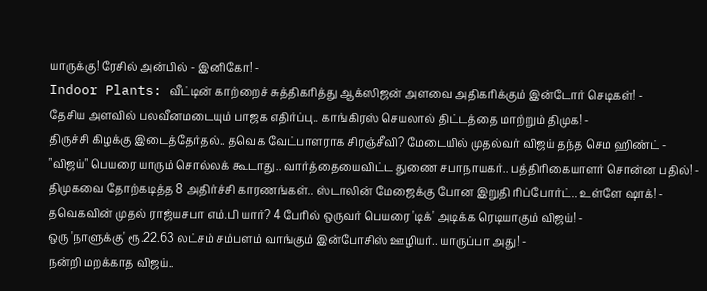யாருக்கு! ரேசில் அன்பில் - இனிகோ! -
Indoor Plants: வீட்டின் காற்றைச் சுத்திகரித்து ஆக்ஸிஜன் அளவை அதிகரிக்கும் இன்டோர் செடிகள்! -
தேசிய அளவில் பலவீனமடையும் பாஜக எதிர்ப்பு.. காங்கிரஸ் செயலால் திட்டத்தை மாற்றும் திமுக! -
திருச்சி கிழக்கு இடைத்தேர்தல்.. தவெக வேட்பாளராக சிரஞ்சீவி? மேடையில் முதல்வர் விஜய் தந்த செம ஹிண்ட் -
"விஜய்" பெயரை யாரும் சொல்லக் கூடாது.. வார்த்தையைவிட்ட துணை சபாநாயகர்.. பத்திரிகையாளர் சொன்ன பதில்! -
திமுகவை தோற்கடித்த 8 அதிர்ச்சி காரணங்கள்.. ஸ்டாலின் மேஜைக்கு போன இறுதி ரிப்போர்ட்.. உள்ளே ஷாக்! -
தவெகவின் முதல் ராஜ்யசபா எம்.பி யார்? 4 பேரில் ஒருவர் பெயரை 'டிக்' அடிக்க ரெடியாகும் விஜய்! -
ஒரு 'நாளுக்கு' ரூ.22.63 லட்சம் சம்பளம் வாங்கும் இன்போசிஸ் ஊழியர்.. யாருப்பா அது! -
நன்றி மறக்காத விஜய்..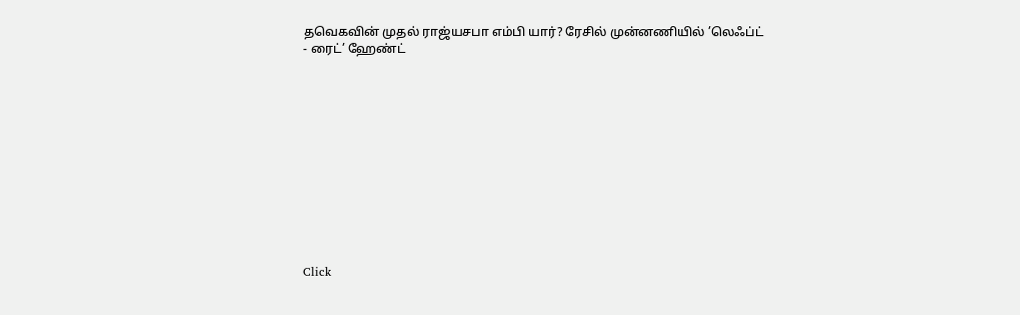தவெகவின் முதல் ராஜ்யசபா எம்பி யார்? ரேசில் முன்னணியில் ’லெஃப்ட் - ரைட்’ ஹேண்ட்












Click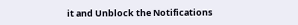it and Unblock the Notifications